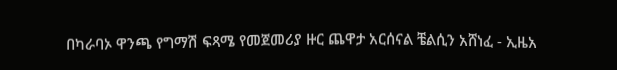በካራባኦ ዋንጫ የግማሽ ፍጻሜ የመጀመሪያ ዙር ጨዋታ አርሰናል ቼልሲን አሸነፈ - ኢዜአ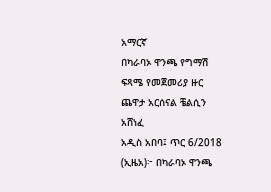አማርኛ
በካራባኦ ዋንጫ የግማሽ ፍጻሜ የመጀመሪያ ዙር ጨዋታ አርሰናል ቼልሲን አሸነፈ
አዲስ አበባ፤ ጥር 6/2018 (ኢዜአ)፦ በካራባኦ ዋንጫ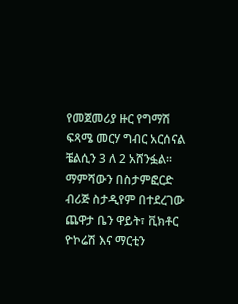የመጀመሪያ ዙር የግማሽ ፍጻሜ መርሃ ግብር አርሰናል ቼልሲን 3 ለ 2 አሸንፏል።
ማምሻውን በስታምፎርድ ብሪጅ ስታዲየም በተደረገው ጨዋታ ቤን ዋይት፣ ቪክቶር ዮኮሬሽ እና ማርቲን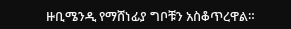ዙቢሜንዲ የማሸነፊያ ግቦቹን አስቆጥረዋል።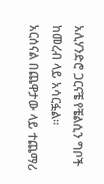አሊሃንድሮ ጋርናቼ የቼልሲን ግቦች ከመረብ ላይ አሳርፏል።
አርሰናል በጨዋታው ላይ ተጨማሪ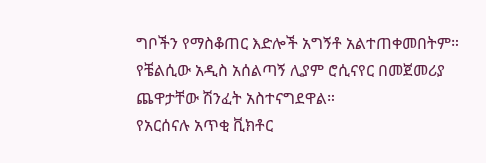ግቦችን የማስቆጠር እድሎች አግኝቶ አልተጠቀመበትም።
የቼልሲው አዲስ አሰልጣኝ ሊያም ሮሲናየር በመጀመሪያ ጨዋታቸው ሽንፈት አስተናግደዋል።
የአርሰናሉ አጥቂ ቪክቶር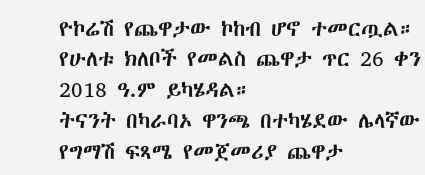ዮኮሬሽ የጨዋታው ኮከብ ሆኖ ተመርጧል።
የሁለቱ ክለቦች የመልስ ጨዋታ ጥር 26 ቀን 2018 ዓ.ም ይካሄዳል።
ትናንት በካራባኦ ዋንጫ በተካሄደው ሌላኛው የግማሽ ፍጻሜ የመጀመሪያ ጨዋታ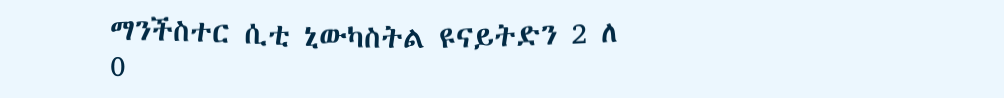ማንችስተር ሲቲ ኒውካስትል ዩናይትድን 2 ለ 0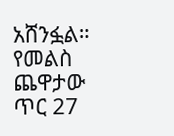አሸንፏል።
የመልስ ጨዋታው ጥር 27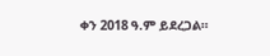ቀን 2018 ዓ.ም ይደረጋል።